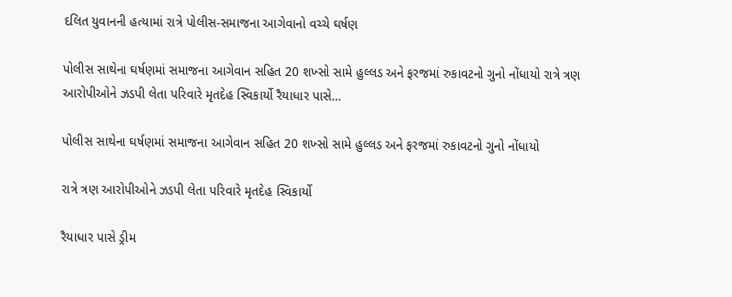દલિત યુવાનની હત્યામાં રાત્રે પોલીસ-સમાજના આગેવાનો વચ્ચે ઘર્ષણ

પોલીસ સાથેના ઘર્ષણમાં સમાજના આગેવાન સહિત 20 શખ્સો સામે હુલ્લડ અને ફરજમાં રુકાવટનો ગુનો નોંધાયો રાત્રે ત્રણ આરોપીઓને ઝડપી લેતા પરિવારે મૃતદેહ સ્વિકાર્યો રૈયાધાર પાસે…

પોલીસ સાથેના ઘર્ષણમાં સમાજના આગેવાન સહિત 20 શખ્સો સામે હુલ્લડ અને ફરજમાં રુકાવટનો ગુનો નોંધાયો

રાત્રે ત્રણ આરોપીઓને ઝડપી લેતા પરિવારે મૃતદેહ સ્વિકાર્યો

રૈયાધાર પાસે ડ્રીમ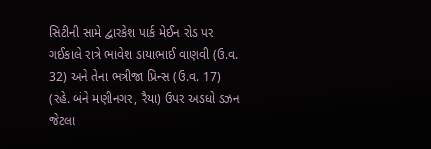સિટીની સામે દ્વારકેશ પાર્ક મેઈન રોડ પર ગઈકાલે રાત્રે ભાવેશ ડાયાભાઈ વાણવી (ઉ.વ. 32) અને તેના ભત્રીજા પ્રિન્સ (ઉ.વ. 17) (રહે. બંને મણીનગર, રૈયા) ઉપર અડધો ડઝન જેટલા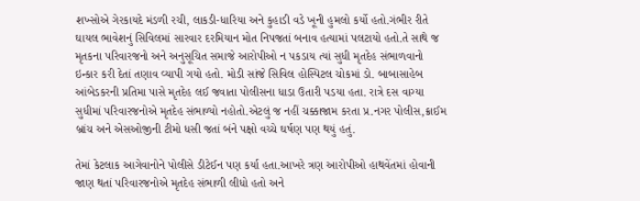શખ્સોએ ગેરકાયદે મંડળી રચી, લાકડી-ધારિયા અને કુહાડી વડે ખૂની હુમલો કર્યો હતો.ગંભીર રીતે ઘાયલ ભાવેશનું સિવિલમાં સારવાર દરમિયાન મોત નિપજતાં બનાવ હત્યામાં પલટાયો હતો.તે સાથે જ મૃતકના પરિવારજનો અને અનુસૂચિત સમાજે આરોપીઓ ન પકડાય ત્યાં સુધી મૃતદેહ સંભાળવાનો ઇન્કાર કરી દેતાં તણાવ વ્યાપી ગયો હતો. મોડી સાંજે સિવિલ હોસ્પિટલ ચોકમાં ડો. બાબાસાહેબ આંબેડકરની પ્રતિમા પાસે મૃતદેહ લઈ જવાતા પોલીસના ધાડા ઉતારી પડયા હતા. રાત્રે દસ વાગ્યા સુધીમાં પરિવારજનોએ મૃતદેહ સંભાળ્યો નહોતો.એટલું જ નહીં ચક્કાજામ કરતા પ્ર.નગર પોલીસ,ક્રાઈમ બ્રાંચ અને એસઓજીની ટીમો ધસી જતાં બંને પક્ષો વચ્ચે ઘર્ષણ પણ થયું હતું.

તેમાં કેટલાક આગેવાનોને પોલીસે ડીટેઈન પણ કર્યા હતા.આખરે ત્રણ આરોપીઓ હાથવેંતમાં હોવાની જાણ થતાં પરિવારજનોએ મૃતદેહ સંભાળી લીધો હતો અને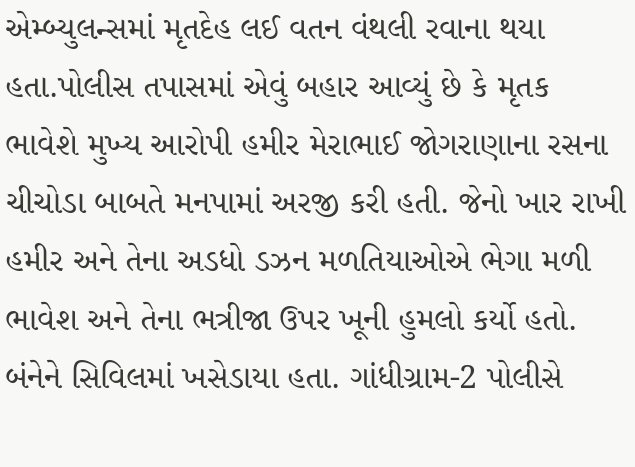એમ્બ્યુલન્સમાં મૃતદેહ લઈ વતન વંથલી રવાના થયા હતા.પોલીસ તપાસમાં એવું બહાર આવ્યું છે કે મૃતક ભાવેશે મુખ્ય આરોપી હમીર મેરાભાઈ જોગરાણાના રસના ચીચોડા બાબતે મનપામાં અરજી કરી હતી. જેનો ખાર રાખી હમીર અને તેના અડધો ડઝન મળતિયાઓએ ભેગા મળી ભાવેશ અને તેના ભત્રીજા ઉપર ખૂની હુમલો કર્યો હતો. બંનેને સિવિલમાં ખસેડાયા હતા. ગાંધીગ્રામ-2 પોલીસે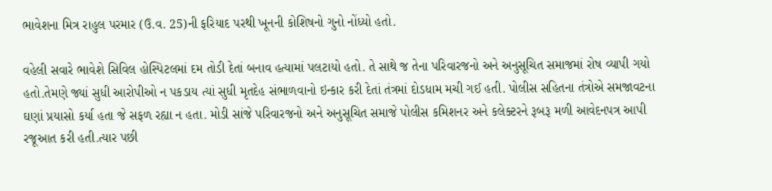ભાવેશના મિત્ર રાહુલ પરમાર (ઉ.વ. 25)ની ફરિયાદ પરથી ખૂનની કોશિષનો ગુનો નોંધ્યો હતો.

વહેલી સવારે ભાવેશે સિવિલ હોસ્પિટલમાં દમ તોડી દેતાં બનાવ હત્યામાં પલટાયો હતો. તે સાથે જ તેના પરિવારજનો અને અનુસૂચિત સમાજમાં રોષ વ્યાપી ગયો હતો.તેમણે જ્યાં સુધી આરોપીઓ ન પકડાય ત્યાં સુધી મૃતદેહ સંભાળવાનો ઇન્કાર કરી દેતાં તંત્રમાં દોડધામ મચી ગઈ હતી. પોલીસ સહિતના તંત્રોએ સમજાવટના ઘણાં પ્રયાસો કર્યા હતા જે સફળ રહ્યા ન હતા. મોડી સાંજે પરિવારજનો અને અનુસૂચિત સમાજે પોલીસ કમિશનર અને કલેક્ટરને રૂબરૂ મળી આવેદનપત્ર આપી રજૂઆત કરી હતી.ત્યાર પછી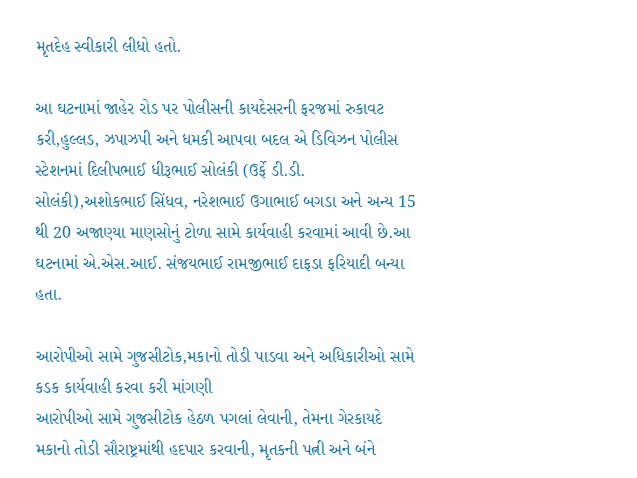મૃતદેહ સ્વીકારી લીધો હતો.

આ ઘટનામાં જાહેર રોડ પર પોલીસની કાયદેસરની ફરજમાં રુકાવટ કરી,હુલ્લડ, ઝપાઝપી અને ધમકી આપવા બદલ એ ડિવિઝન પોલીસ સ્ટેશનમાં દિલીપભાઈ ધીરૂભાઈ સોલંકી (ઉર્ફે ડી.ડી. સોલંકી),અશોકભાઈ સિંધવ, નરેશભાઈ ઉગાભાઈ બગડા અને અન્ય 15 થી 20 અજાણ્યા માણસોનું ટોળા સામે કાર્યવાહી કરવામાં આવી છે.આ ઘટનામાં એ.એસ.આઈ. સંજયભાઈ રામજીભાઈ દાફડા ફરિયાદી બન્યા હતા.

આરોપીઓ સામે ગુજસીટોક,મકાનો તોડી પાડવા અને અધિકારીઓ સામે કડક કાર્યવાહી કરવા કરી માંગણી
આરોપીઓ સામે ગુજસીટોક હેઠળ પગલાં લેવાની, તેમના ગેરકાયદે મકાનો તોડી સૌરાષ્ટ્રમાંથી હદપાર કરવાની, મૃતકની પત્ની અને બંને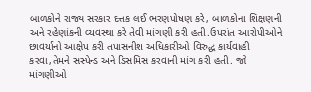બાળકોને રાજ્ય સરકાર દત્તક લઈ ભરણપોષણ કરે, બાળકોના શિક્ષણની અને રહેણાંકની વ્યવસ્થા કરે તેવી માંગણી કરી હતી.ઉપરાંત આરોપીઓને છાવર્યાનો આક્ષેપ કરી તપાસનીશ અધિકારીઓ વિરુદ્ધ કાર્યવાહી કરવા,તેમને સસ્પેન્ડ અને ડિસમિસ કરવાની માંગ કરી હતી. જો માંગણીઓ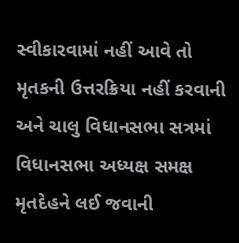સ્વીકારવામાં નહીં આવે તો મૃતકની ઉત્તરક્રિયા નહીં કરવાની અને ચાલુ વિધાનસભા સત્રમાં વિધાનસભા અધ્યક્ષ સમક્ષ મૃતદેહને લઈ જવાની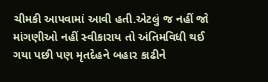ચીમકી આપવામાં આવી હતી.એટલું જ નહીં જો માંગણીઓ નહીં સ્વીકારાય તો અંતિમવિધી થઈ ગયા પછી પણ મૃતદેહને બહાર કાઢીને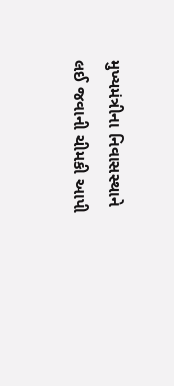મુખ્યમંત્રીના નિવાસસ્થાને લઈ જવાની ચીમકી આપી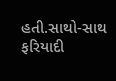હતી.સાથો-સાથ ફરિયાદી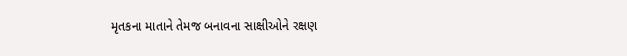મૃતકના માતાને તેમજ બનાવના સાક્ષીઓને રક્ષણ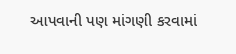આપવાની પણ માંગણી કરવામાં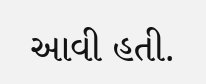આવી હતી.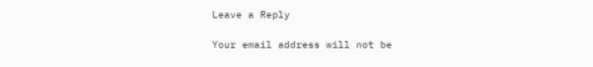Leave a Reply

Your email address will not be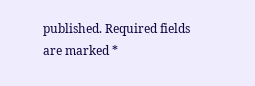published. Required fields are marked *